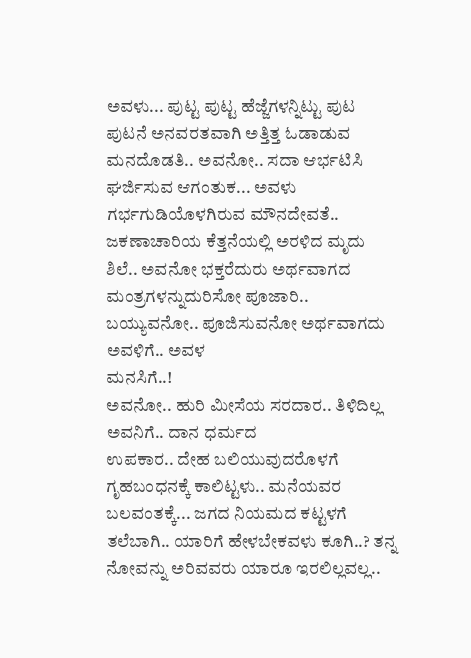ಅವಳು... ಪುಟ್ಟ ಪುಟ್ಟ ಹೆಜ್ಜೆಗಳನ್ನಿಟ್ಟು ಪುಟ ಪುಟನೆ ಅನವರತವಾಗಿ ಅತ್ತಿತ್ತ ಓಡಾಡುವ
ಮನದೊಡತಿ.. ಅವನೋ.. ಸದಾ ಆರ್ಭಟಿಸಿ ಘರ್ಜಿಸುವ ಆಗಂತುಕ... ಅವಳು ಗರ್ಭಗುಡಿಯೊಳಗಿರುವ ಮೌನದೇವತೆ..
ಜಕಣಾಚಾರಿಯ ಕೆತ್ತನೆಯಲ್ಲಿ ಅರಳಿದ ಮೃದು ಶಿಲೆ.. ಅವನೋ ಭಕ್ತರೆದುರು ಅರ್ಥವಾಗದ
ಮಂತ್ರಗಳನ್ನುದುರಿಸೋ ಪೂಜಾರಿ.. ಬಯ್ಯುವನೋ.. ಪೂಜಿಸುವನೋ ಅರ್ಥವಾಗದು ಅವಳಿಗೆ.. ಅವಳ
ಮನಸಿಗೆ..!
ಅವನೋ.. ಹುರಿ ಮೀಸೆಯ ಸರದಾರ.. ತಿಳಿದಿಲ್ಲ ಅವನಿಗೆ.. ದಾನ ಧರ್ಮದ
ಉಪಕಾರ.. ದೇಹ ಬಲಿಯುವುದರೊಳಗೆ ಗೃಹಬಂಧನಕ್ಕೆ ಕಾಲಿಟ್ಟಳು.. ಮನೆಯವರ ಬಲವಂತಕ್ಕೆ... ಜಗದ ನಿಯಮದ ಕಟ್ಟಳಗೆ ತಲೆಬಾಗಿ.. ಯಾರಿಗೆ ಹೇಳಬೇಕವಳು ಕೂಗಿ..? ತನ್ನ ನೋವನ್ನು ಅರಿವವರು ಯಾರೂ ಇರಲಿಲ್ಲವಲ್ಲ..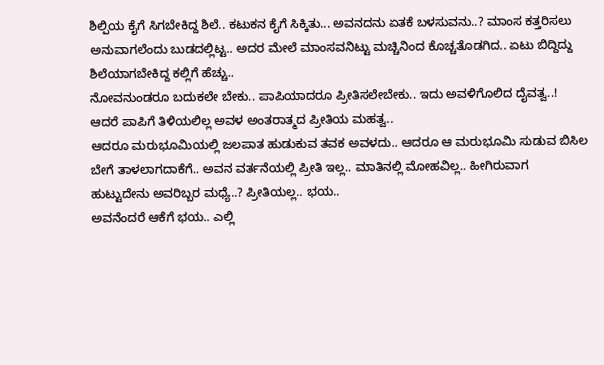ಶಿಲ್ಪಿಯ ಕೈಗೆ ಸಿಗಬೇಕಿದ್ದ ಶಿಲೆ.. ಕಟುಕನ ಕೈಗೆ ಸಿಕ್ಕಿತು... ಅವನದನು ಏತಕೆ ಬಳಸುವನು..? ಮಾಂಸ ಕತ್ತರಿಸಲು ಅನುವಾಗಲೆಂದು ಬುಡದಲ್ಲಿಟ್ಟ.. ಅದರ ಮೇಲೆ ಮಾಂಸವನಿಟ್ಟು ಮಚ್ಚಿನಿಂದ ಕೊಚ್ಚತೊಡಗಿದ.. ಏಟು ಬಿದ್ದಿದ್ದು ಶಿಲೆಯಾಗಬೇಕಿದ್ದ ಕಲ್ಲಿಗೆ ಹೆಚ್ಚು..
ನೋವನುಂಡರೂ ಬದುಕಲೇ ಬೇಕು.. ಪಾಪಿಯಾದರೂ ಪ್ರೀತಿಸಲೇಬೇಕು.. ಇದು ಅವಳಿಗೊಲಿದ ದೈವತ್ವ..! ಆದರೆ ಪಾಪಿಗೆ ತಿಳಿಯಲಿಲ್ಲ ಅವಳ ಅಂತರಾತ್ಮದ ಪ್ರೀತಿಯ ಮಹತ್ವ..
ಆದರೂ ಮರುಭೂಮಿಯಲ್ಲಿ ಜಲಪಾತ ಹುಡುಕುವ ತವಕ ಅವಳದು.. ಆದರೂ ಆ ಮರುಭೂಮಿ ಸುಡುವ ಬಿಸಿಲ ಬೇಗೆ ತಾಳಲಾಗದಾಕೆಗೆ.. ಅವನ ವರ್ತನೆಯಲ್ಲಿ ಪ್ರೀತಿ ಇಲ್ಲ.. ಮಾತಿನಲ್ಲಿ ಮೋಹವಿಲ್ಲ.. ಹೀಗಿರುವಾಗ ಹುಟ್ಟುದೇನು ಅವರಿಬ್ಬರ ಮಧ್ಯೆ..? ಪ್ರೀತಿಯಲ್ಲ.. ಭಯ..
ಅವನೆಂದರೆ ಆಕೆಗೆ ಭಯ.. ಎಲ್ಲಿ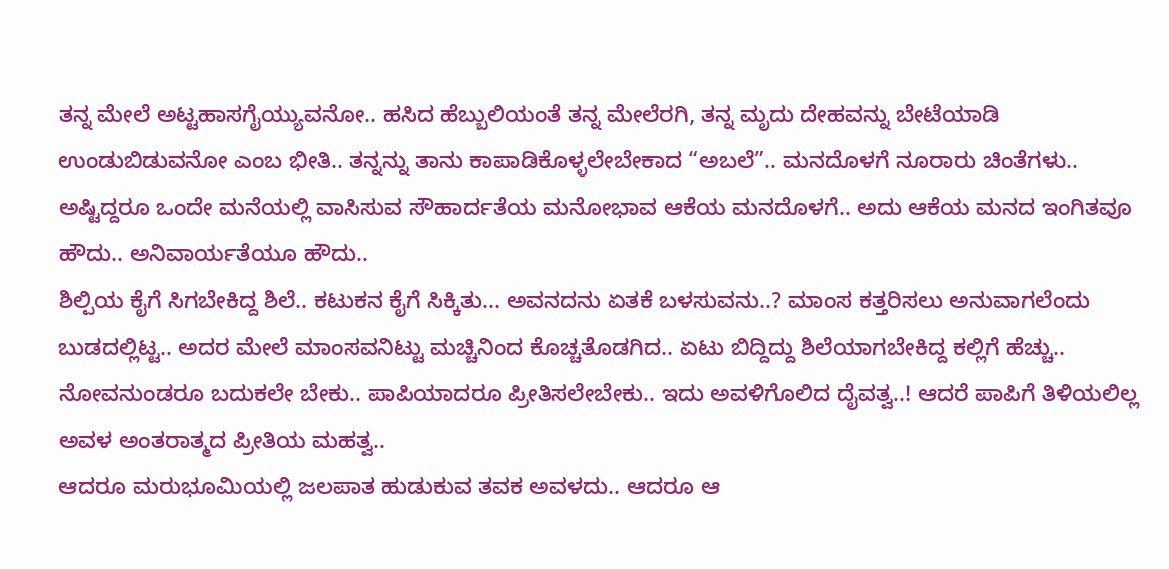ತನ್ನ ಮೇಲೆ ಅಟ್ಟಹಾಸಗೈಯ್ಯುವನೋ.. ಹಸಿದ ಹೆಬ್ಬುಲಿಯಂತೆ ತನ್ನ ಮೇಲೆರಗಿ, ತನ್ನ ಮೃದು ದೇಹವನ್ನು ಬೇಟೆಯಾಡಿ ಉಂಡುಬಿಡುವನೋ ಎಂಬ ಭೀತಿ.. ತನ್ನನ್ನು ತಾನು ಕಾಪಾಡಿಕೊಳ್ಳಲೇಬೇಕಾದ “ಅಬಲೆ”.. ಮನದೊಳಗೆ ನೂರಾರು ಚಿಂತೆಗಳು.. ಅಷ್ಟಿದ್ದರೂ ಒಂದೇ ಮನೆಯಲ್ಲಿ ವಾಸಿಸುವ ಸೌಹಾರ್ದತೆಯ ಮನೋಭಾವ ಆಕೆಯ ಮನದೊಳಗೆ.. ಅದು ಆಕೆಯ ಮನದ ಇಂಗಿತವೂ ಹೌದು.. ಅನಿವಾರ್ಯತೆಯೂ ಹೌದು..
ಶಿಲ್ಪಿಯ ಕೈಗೆ ಸಿಗಬೇಕಿದ್ದ ಶಿಲೆ.. ಕಟುಕನ ಕೈಗೆ ಸಿಕ್ಕಿತು... ಅವನದನು ಏತಕೆ ಬಳಸುವನು..? ಮಾಂಸ ಕತ್ತರಿಸಲು ಅನುವಾಗಲೆಂದು ಬುಡದಲ್ಲಿಟ್ಟ.. ಅದರ ಮೇಲೆ ಮಾಂಸವನಿಟ್ಟು ಮಚ್ಚಿನಿಂದ ಕೊಚ್ಚತೊಡಗಿದ.. ಏಟು ಬಿದ್ದಿದ್ದು ಶಿಲೆಯಾಗಬೇಕಿದ್ದ ಕಲ್ಲಿಗೆ ಹೆಚ್ಚು..
ನೋವನುಂಡರೂ ಬದುಕಲೇ ಬೇಕು.. ಪಾಪಿಯಾದರೂ ಪ್ರೀತಿಸಲೇಬೇಕು.. ಇದು ಅವಳಿಗೊಲಿದ ದೈವತ್ವ..! ಆದರೆ ಪಾಪಿಗೆ ತಿಳಿಯಲಿಲ್ಲ ಅವಳ ಅಂತರಾತ್ಮದ ಪ್ರೀತಿಯ ಮಹತ್ವ..
ಆದರೂ ಮರುಭೂಮಿಯಲ್ಲಿ ಜಲಪಾತ ಹುಡುಕುವ ತವಕ ಅವಳದು.. ಆದರೂ ಆ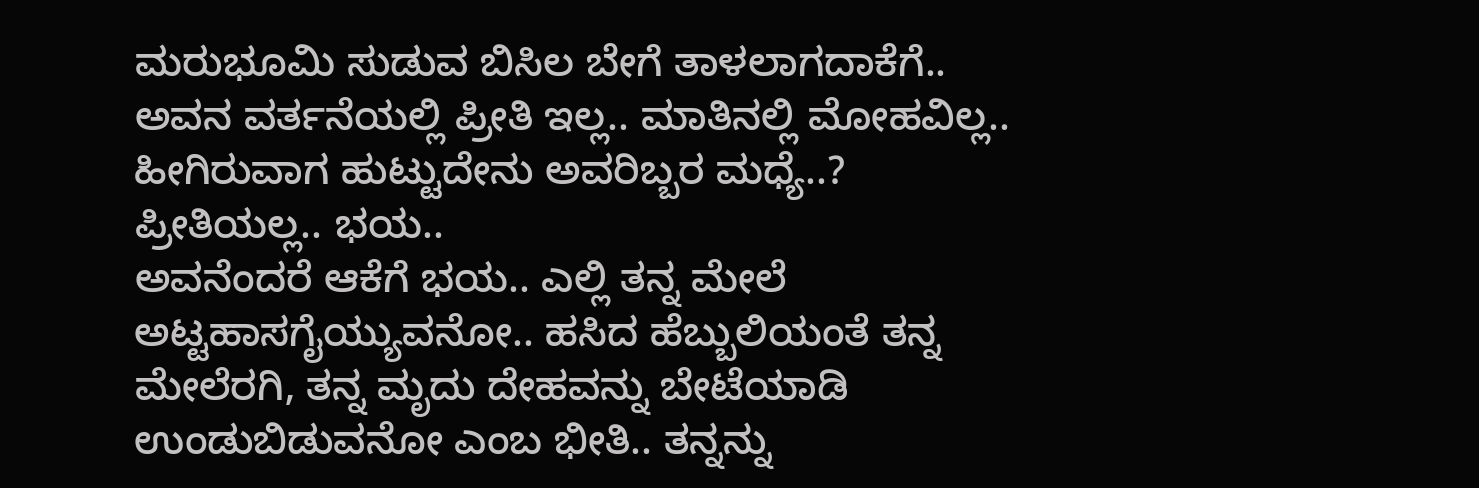ಮರುಭೂಮಿ ಸುಡುವ ಬಿಸಿಲ ಬೇಗೆ ತಾಳಲಾಗದಾಕೆಗೆ.. ಅವನ ವರ್ತನೆಯಲ್ಲಿ ಪ್ರೀತಿ ಇಲ್ಲ.. ಮಾತಿನಲ್ಲಿ ಮೋಹವಿಲ್ಲ.. ಹೀಗಿರುವಾಗ ಹುಟ್ಟುದೇನು ಅವರಿಬ್ಬರ ಮಧ್ಯೆ..? ಪ್ರೀತಿಯಲ್ಲ.. ಭಯ..
ಅವನೆಂದರೆ ಆಕೆಗೆ ಭಯ.. ಎಲ್ಲಿ ತನ್ನ ಮೇಲೆ ಅಟ್ಟಹಾಸಗೈಯ್ಯುವನೋ.. ಹಸಿದ ಹೆಬ್ಬುಲಿಯಂತೆ ತನ್ನ ಮೇಲೆರಗಿ, ತನ್ನ ಮೃದು ದೇಹವನ್ನು ಬೇಟೆಯಾಡಿ ಉಂಡುಬಿಡುವನೋ ಎಂಬ ಭೀತಿ.. ತನ್ನನ್ನು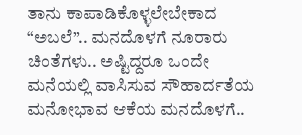ತಾನು ಕಾಪಾಡಿಕೊಳ್ಳಲೇಬೇಕಾದ “ಅಬಲೆ”.. ಮನದೊಳಗೆ ನೂರಾರು ಚಿಂತೆಗಳು.. ಅಷ್ಟಿದ್ದರೂ ಒಂದೇ ಮನೆಯಲ್ಲಿ ವಾಸಿಸುವ ಸೌಹಾರ್ದತೆಯ ಮನೋಭಾವ ಆಕೆಯ ಮನದೊಳಗೆ..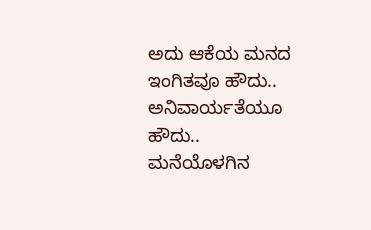ಅದು ಆಕೆಯ ಮನದ ಇಂಗಿತವೂ ಹೌದು.. ಅನಿವಾರ್ಯತೆಯೂ ಹೌದು..
ಮನೆಯೊಳಗಿನ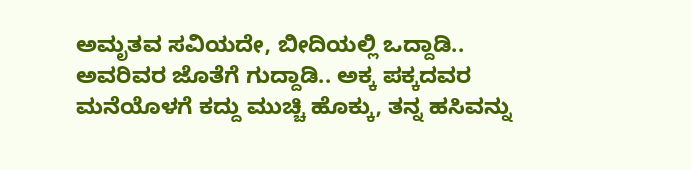ಅಮೃತವ ಸವಿಯದೇ, ಬೀದಿಯಲ್ಲಿ ಒದ್ದಾಡಿ.. ಅವರಿವರ ಜೊತೆಗೆ ಗುದ್ದಾಡಿ.. ಅಕ್ಕ ಪಕ್ಕದವರ
ಮನೆಯೊಳಗೆ ಕದ್ದು ಮುಚ್ಚಿ ಹೊಕ್ಕು, ತನ್ನ ಹಸಿವನ್ನು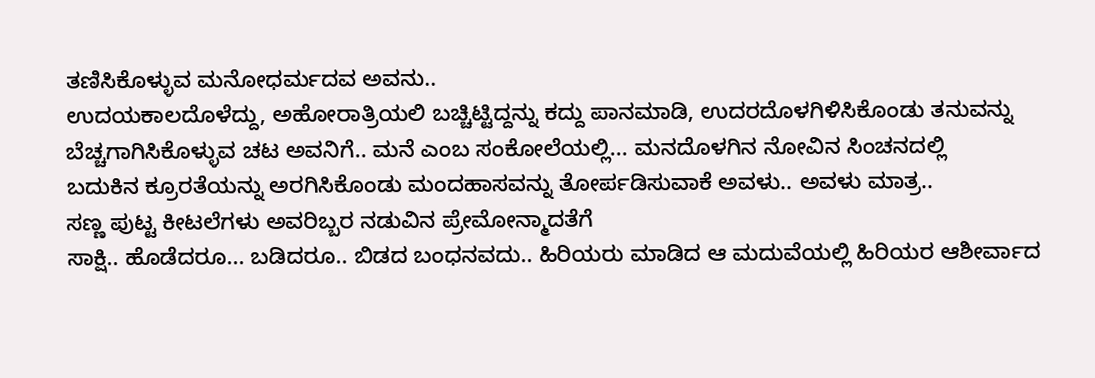ತಣಿಸಿಕೊಳ್ಳುವ ಮನೋಧರ್ಮದವ ಅವನು..
ಉದಯಕಾಲದೊಳೆದ್ದು, ಅಹೋರಾತ್ರಿಯಲಿ ಬಚ್ಚಿಟ್ಟಿದ್ದನ್ನು ಕದ್ದು ಪಾನಮಾಡಿ, ಉದರದೊಳಗಿಳಿಸಿಕೊಂಡು ತನುವನ್ನು
ಬೆಚ್ಚಗಾಗಿಸಿಕೊಳ್ಳುವ ಚಟ ಅವನಿಗೆ.. ಮನೆ ಎಂಬ ಸಂಕೋಲೆಯಲ್ಲಿ... ಮನದೊಳಗಿನ ನೋವಿನ ಸಿಂಚನದಲ್ಲಿ
ಬದುಕಿನ ಕ್ರೂರತೆಯನ್ನು ಅರಗಿಸಿಕೊಂಡು ಮಂದಹಾಸವನ್ನು ತೋರ್ಪಡಿಸುವಾಕೆ ಅವಳು.. ಅವಳು ಮಾತ್ರ..
ಸಣ್ಣ ಪುಟ್ಟ ಕೀಟಲೆಗಳು ಅವರಿಬ್ಬರ ನಡುವಿನ ಪ್ರೇಮೋನ್ಮಾದತೆಗೆ
ಸಾಕ್ಷಿ.. ಹೊಡೆದರೂ... ಬಡಿದರೂ.. ಬಿಡದ ಬಂಧನವದು.. ಹಿರಿಯರು ಮಾಡಿದ ಆ ಮದುವೆಯಲ್ಲಿ ಹಿರಿಯರ ಆಶೀರ್ವಾದ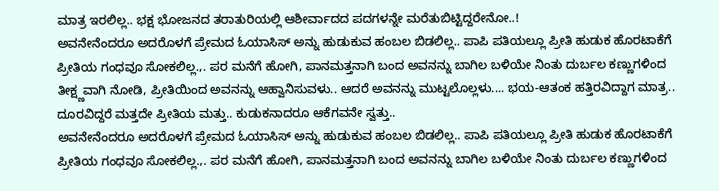ಮಾತ್ರ ಇರಲಿಲ್ಲ.. ಭಕ್ಷ ಭೋಜನದ ತರಾತುರಿಯಲ್ಲಿ ಆಶೀರ್ವಾದದ ಪದಗಳನ್ನೇ ಮರೆತುಬಿಟ್ಟಿದ್ದರೇನೋ..!
ಅವನೇನೆಂದರೂ ಅದರೊಳಗೆ ಪ್ರೇಮದ ಓಯಾಸಿಸ್ ಅನ್ನು ಹುಡುಕುವ ಹಂಬಲ ಬಿಡಲಿಲ್ಲ.. ಪಾಪಿ ಪತಿಯಲ್ಲೂ ಪ್ರೀತಿ ಹುಡುಕ ಹೊರಟಾಕೆಗೆ ಪ್ರೀತಿಯ ಗಂಧವೂ ಸೋಕಲಿಲ್ಲ.,. ಪರ ಮನೆಗೆ ಹೋಗಿ, ಪಾನಮತ್ತನಾಗಿ ಬಂದ ಅವನನ್ನು ಬಾಗಿಲ ಬಳಿಯೇ ನಿಂತು ದುರ್ಬಲ ಕಣ್ಣುಗಳಿಂದ ತೀಕ್ಷ್ಣವಾಗಿ ನೋಡಿ, ಪ್ರೀತಿಯಿಂದ ಅವನನ್ನು ಆಹ್ವಾನಿಸುವಳು.. ಆದರೆ ಅವನನ್ನು ಮುಟ್ಟಲೊಲ್ಲಳು.... ಭಯ-ಆತಂಕ ಹತ್ತಿರವಿದ್ದಾಗ ಮಾತ್ರ.. ದೂರವಿದ್ದರೆ ಮತ್ತದೇ ಪ್ರೀತಿಯ ಮತ್ತು.. ಕುಡುಕನಾದರೂ ಆಕೆಗವನೇ ಸ್ವತ್ತು..
ಅವನೇನೆಂದರೂ ಅದರೊಳಗೆ ಪ್ರೇಮದ ಓಯಾಸಿಸ್ ಅನ್ನು ಹುಡುಕುವ ಹಂಬಲ ಬಿಡಲಿಲ್ಲ.. ಪಾಪಿ ಪತಿಯಲ್ಲೂ ಪ್ರೀತಿ ಹುಡುಕ ಹೊರಟಾಕೆಗೆ ಪ್ರೀತಿಯ ಗಂಧವೂ ಸೋಕಲಿಲ್ಲ.,. ಪರ ಮನೆಗೆ ಹೋಗಿ, ಪಾನಮತ್ತನಾಗಿ ಬಂದ ಅವನನ್ನು ಬಾಗಿಲ ಬಳಿಯೇ ನಿಂತು ದುರ್ಬಲ ಕಣ್ಣುಗಳಿಂದ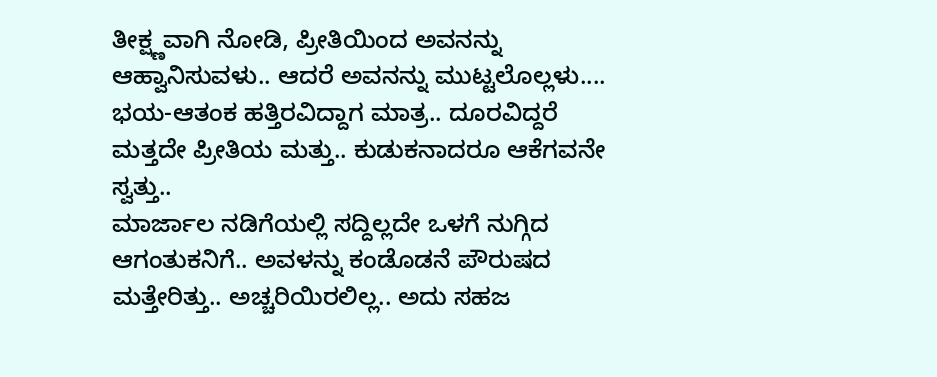ತೀಕ್ಷ್ಣವಾಗಿ ನೋಡಿ, ಪ್ರೀತಿಯಿಂದ ಅವನನ್ನು ಆಹ್ವಾನಿಸುವಳು.. ಆದರೆ ಅವನನ್ನು ಮುಟ್ಟಲೊಲ್ಲಳು.... ಭಯ-ಆತಂಕ ಹತ್ತಿರವಿದ್ದಾಗ ಮಾತ್ರ.. ದೂರವಿದ್ದರೆ ಮತ್ತದೇ ಪ್ರೀತಿಯ ಮತ್ತು.. ಕುಡುಕನಾದರೂ ಆಕೆಗವನೇ ಸ್ವತ್ತು..
ಮಾರ್ಜಾಲ ನಡಿಗೆಯಲ್ಲಿ ಸದ್ದಿಲ್ಲದೇ ಒಳಗೆ ನುಗ್ಗಿದ ಆಗಂತುಕನಿಗೆ.. ಅವಳನ್ನು ಕಂಡೊಡನೆ ಪೌರುಷದ ಮತ್ತೇರಿತ್ತು.. ಅಚ್ಚರಿಯಿರಲಿಲ್ಲ.. ಅದು ಸಹಜ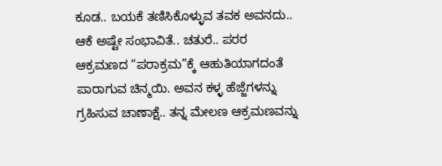ಕೂಡ.. ಬಯಕೆ ತಣಿಸಿಕೊಳ್ಳುವ ತವಕ ಅವನದು.. ಆಕೆ ಅಷ್ಟೇ ಸಂಭಾವಿತೆ.. ಚತುರೆ.. ಪರರ ಆಕ್ರಮಣದ “ಪರಾಕ್ರಮ”ಕ್ಕೆ ಆಹುತಿಯಾಗದಂತೆ ಪಾರಾಗುವ ಚಿನ್ಮಯಿ. ಅವನ ಕಳ್ಳ ಹೆಜ್ಜೆಗಳನ್ನು ಗ್ರಹಿಸುವ ಚಾಣಾಕ್ಷೆ.. ತನ್ನ ಮೇಲಣ ಆಕ್ರಮಣವನ್ನು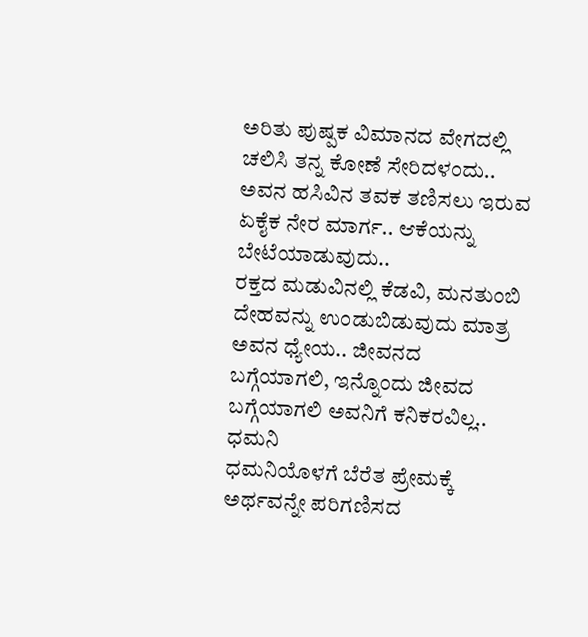ಅರಿತು ಪುಷ್ಪಕ ವಿಮಾನದ ವೇಗದಲ್ಲಿ ಚಲಿಸಿ ತನ್ನ ಕೋಣೆ ಸೇರಿದಳಂದು..
ಅವನ ಹಸಿವಿನ ತವಕ ತಣಿಸಲು ಇರುವ ಏಕೈಕ ನೇರ ಮಾರ್ಗ.. ಆಕೆಯನ್ನು ಬೇಟೆಯಾಡುವುದು..
ರಕ್ತದ ಮಡುವಿನಲ್ಲಿ ಕೆಡವಿ, ಮನತುಂಬಿ ದೇಹವನ್ನು ಉಂಡುಬಿಡುವುದು ಮಾತ್ರ ಅವನ ಧ್ಯೇಯ.. ಜೀವನದ
ಬಗ್ಗೆಯಾಗಲಿ, ಇನ್ನೊಂದು ಜೀವದ ಬಗ್ಗೆಯಾಗಲಿ ಅವನಿಗೆ ಕನಿಕರವಿಲ್ಲ.. ಧಮನಿ
ಧಮನಿಯೊಳಗೆ ಬೆರೆತ ಪ್ರೇಮಕ್ಕೆ ಅರ್ಥವನ್ನೇ ಪರಿಗಣಿಸದ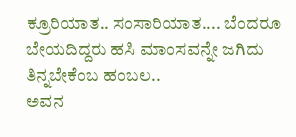ಕ್ರೂರಿಯಾತ.. ಸಂಸಾರಿಯಾತ.... ಬೆಂದರೂ ಬೇಯದಿದ್ದರು ಹಸಿ ಮಾಂಸವನ್ನೇ ಜಗಿದು ತಿನ್ನಬೇಕೆಂಬ ಹಂಬಲ..
ಅವನ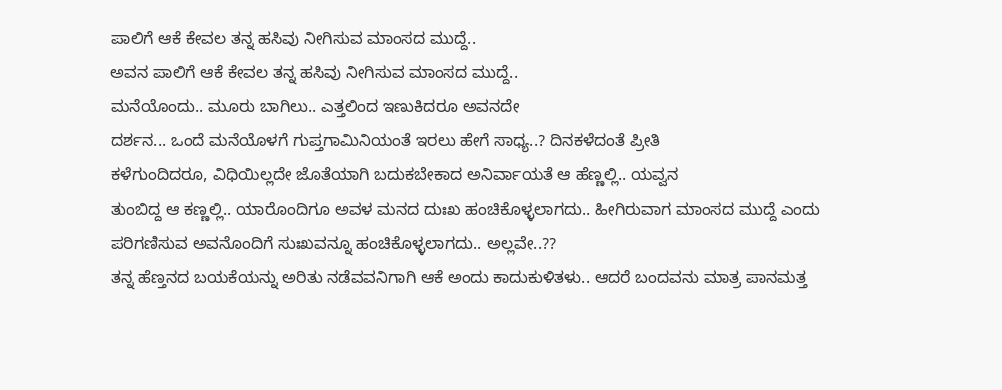ಪಾಲಿಗೆ ಆಕೆ ಕೇವಲ ತನ್ನ ಹಸಿವು ನೀಗಿಸುವ ಮಾಂಸದ ಮುದ್ದೆ..
ಅವನ ಪಾಲಿಗೆ ಆಕೆ ಕೇವಲ ತನ್ನ ಹಸಿವು ನೀಗಿಸುವ ಮಾಂಸದ ಮುದ್ದೆ..
ಮನೆಯೊಂದು.. ಮೂರು ಬಾಗಿಲು.. ಎತ್ತಲಿಂದ ಇಣುಕಿದರೂ ಅವನದೇ
ದರ್ಶನ... ಒಂದೆ ಮನೆಯೊಳಗೆ ಗುಪ್ತಗಾಮಿನಿಯಂತೆ ಇರಲು ಹೇಗೆ ಸಾಧ್ಯ..? ದಿನಕಳೆದಂತೆ ಪ್ರೀತಿ
ಕಳೆಗುಂದಿದರೂ, ವಿಧಿಯಿಲ್ಲದೇ ಜೊತೆಯಾಗಿ ಬದುಕಬೇಕಾದ ಅನಿರ್ವಾಯತೆ ಆ ಹೆಣ್ಣಲ್ಲಿ.. ಯವ್ವನ
ತುಂಬಿದ್ದ ಆ ಕಣ್ಣಲ್ಲಿ.. ಯಾರೊಂದಿಗೂ ಅವಳ ಮನದ ದುಃಖ ಹಂಚಿಕೊಳ್ಳಲಾಗದು.. ಹೀಗಿರುವಾಗ ಮಾಂಸದ ಮುದ್ದೆ ಎಂದು
ಪರಿಗಣಿಸುವ ಅವನೊಂದಿಗೆ ಸುಃಖವನ್ನೂ ಹಂಚಿಕೊಳ್ಳಲಾಗದು.. ಅಲ್ಲವೇ..??
ತನ್ನ ಹೆಣ್ತನದ ಬಯಕೆಯನ್ನು ಅರಿತು ನಡೆವವನಿಗಾಗಿ ಆಕೆ ಅಂದು ಕಾದುಕುಳಿತಳು.. ಆದರೆ ಬಂದವನು ಮಾತ್ರ ಪಾನಮತ್ತ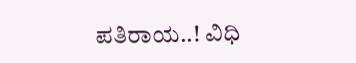ಪತಿರಾಯ..! ವಿಧಿ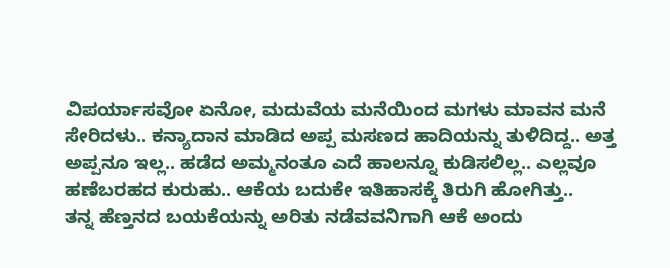ವಿಪರ್ಯಾಸವೋ ಏನೋ, ಮದುವೆಯ ಮನೆಯಿಂದ ಮಗಳು ಮಾವನ ಮನೆ ಸೇರಿದಳು.. ಕನ್ಯಾದಾನ ಮಾಡಿದ ಅಪ್ಪ ಮಸಣದ ಹಾದಿಯನ್ನು ತುಳಿದಿದ್ದ.. ಅತ್ತ ಅಪ್ಪನೂ ಇಲ್ಲ.. ಹಡೆದ ಅಮ್ಮನಂತೂ ಎದೆ ಹಾಲನ್ನೂ ಕುಡಿಸಲಿಲ್ಲ.. ಎಲ್ಲವೂ ಹಣೆಬರಹದ ಕುರುಹು.. ಆಕೆಯ ಬದುಕೇ ಇತಿಹಾಸಕ್ಕೆ ತಿರುಗಿ ಹೋಗಿತ್ತು..
ತನ್ನ ಹೆಣ್ತನದ ಬಯಕೆಯನ್ನು ಅರಿತು ನಡೆವವನಿಗಾಗಿ ಆಕೆ ಅಂದು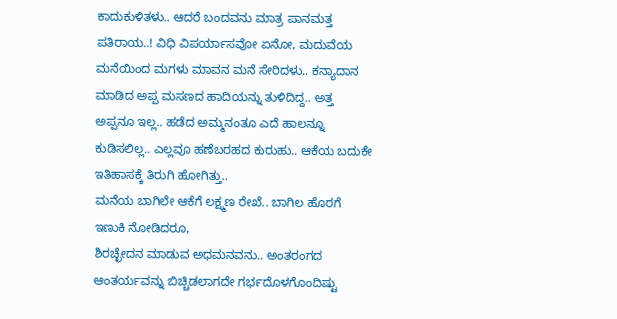ಕಾದುಕುಳಿತಳು.. ಆದರೆ ಬಂದವನು ಮಾತ್ರ ಪಾನಮತ್ತ ಪತಿರಾಯ..! ವಿಧಿ ವಿಪರ್ಯಾಸವೋ ಏನೋ, ಮದುವೆಯ ಮನೆಯಿಂದ ಮಗಳು ಮಾವನ ಮನೆ ಸೇರಿದಳು.. ಕನ್ಯಾದಾನ ಮಾಡಿದ ಅಪ್ಪ ಮಸಣದ ಹಾದಿಯನ್ನು ತುಳಿದಿದ್ದ.. ಅತ್ತ ಅಪ್ಪನೂ ಇಲ್ಲ.. ಹಡೆದ ಅಮ್ಮನಂತೂ ಎದೆ ಹಾಲನ್ನೂ ಕುಡಿಸಲಿಲ್ಲ.. ಎಲ್ಲವೂ ಹಣೆಬರಹದ ಕುರುಹು.. ಆಕೆಯ ಬದುಕೇ ಇತಿಹಾಸಕ್ಕೆ ತಿರುಗಿ ಹೋಗಿತ್ತು..
ಮನೆಯ ಬಾಗಿಲೇ ಆಕೆಗೆ ಲಕ್ಷ್ಮಣ ರೇಖೆ.. ಬಾಗಿಲ ಹೊರಗೆ ಇಣುಕಿ ನೋಡಿದರೂ,
ಶಿರಚ್ಛೇದನ ಮಾಡುವ ಅಧಮನವನು.. ಅಂತರಂಗದ ಆಂತರ್ಯವನ್ನು ಬಿಚ್ಚಿಡಲಾಗದೇ ಗರ್ಭದೊಳಗೊಂದಿಷ್ಟು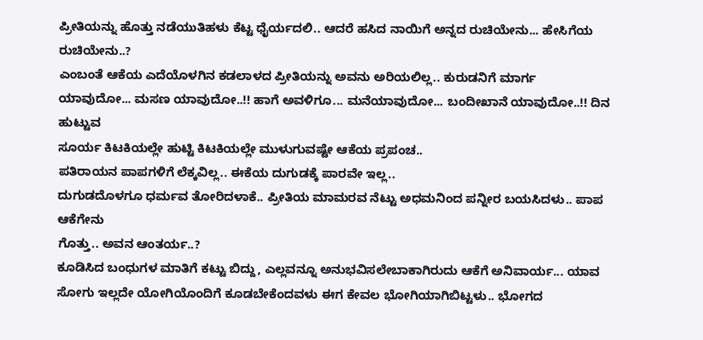ಪ್ರೀತಿಯನ್ನು ಹೊತ್ತು ನಡೆಯುತಿಹಳು ಕೆಟ್ಟ ಧೈರ್ಯದಲಿ.. ಆದರೆ ಹಸಿದ ನಾಯಿಗೆ ಅನ್ನದ ರುಚಿಯೇನು... ಹೇಸಿಗೆಯ ರುಚಿಯೇನು..?
ಎಂಬಂತೆ ಆಕೆಯ ಎದೆಯೊಳಗಿನ ಕಡಲಾಳದ ಪ್ರೀತಿಯನ್ನು ಅವನು ಅರಿಯಲಿಲ್ಲ.. ಕುರುಡನಿಗೆ ಮಾರ್ಗ
ಯಾವುದೋ... ಮಸಣ ಯಾವುದೋ..!! ಹಾಗೆ ಅವಳಿಗೂ... ಮನೆಯಾವುದೋ... ಬಂದೀಖಾನೆ ಯಾವುದೋ..!! ದಿನ ಹುಟ್ಟುವ
ಸೂರ್ಯ ಕಿಟಕಿಯಲ್ಲೇ ಹುಟ್ಟಿ ಕಿಟಕಿಯಲ್ಲೇ ಮುಳುಗುವಷ್ಟೇ ಆಕೆಯ ಪ್ರಪಂಚ..
ಪತಿರಾಯನ ಪಾಪಗಳಿಗೆ ಲೆಕ್ಕವಿಲ್ಲ.. ಈಕೆಯ ದುಗುಡಕ್ಕೆ ಪಾರವೇ ಇಲ್ಲ..
ದುಗುಡದೊಳಗೂ ಧರ್ಮವ ತೋರಿದಳಾಕೆ.. ಪ್ರೀತಿಯ ಮಾಮರವ ನೆಟ್ಟು ಅಧಮನಿಂದ ಪನ್ನೀರ ಬಯಸಿದಳು.. ಪಾಪ ಆಕೆಗೇನು
ಗೊತ್ತು.. ಅವನ ಆಂತರ್ಯ..?
ಕೂಡಿಸಿದ ಬಂಧುಗಳ ಮಾತಿಗೆ ಕಟ್ಟು ಬಿದ್ದು, ಎಲ್ಲವನ್ನೂ ಅನುಭವಿಸಲೇಬಾಕಾಗಿರುದು ಆಕೆಗೆ ಅನಿವಾರ್ಯ... ಯಾವ ಸೋಗು ಇಲ್ಲದೇ ಯೋಗಿಯೊಂದಿಗೆ ಕೂಡಬೇಕೆಂದವಳು ಈಗ ಕೇವಲ ಭೋಗಿಯಾಗಿಬಿಟ್ಟಳು.. ಭೋಗದ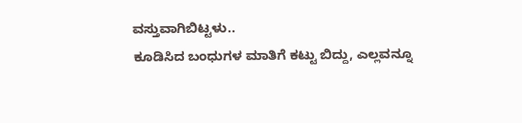ವಸ್ತುವಾಗಿಬಿಟ್ಟಳು..
ಕೂಡಿಸಿದ ಬಂಧುಗಳ ಮಾತಿಗೆ ಕಟ್ಟು ಬಿದ್ದು, ಎಲ್ಲವನ್ನೂ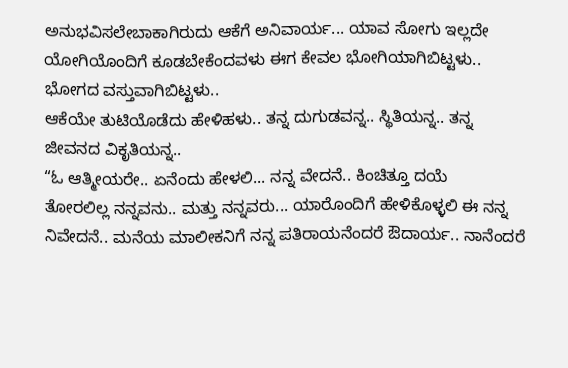ಅನುಭವಿಸಲೇಬಾಕಾಗಿರುದು ಆಕೆಗೆ ಅನಿವಾರ್ಯ... ಯಾವ ಸೋಗು ಇಲ್ಲದೇ ಯೋಗಿಯೊಂದಿಗೆ ಕೂಡಬೇಕೆಂದವಳು ಈಗ ಕೇವಲ ಭೋಗಿಯಾಗಿಬಿಟ್ಟಳು.. ಭೋಗದ ವಸ್ತುವಾಗಿಬಿಟ್ಟಳು..
ಆಕೆಯೇ ತುಟಿಯೊಡೆದು ಹೇಳಿಹಳು.. ತನ್ನ ದುಗುಡವನ್ನ.. ಸ್ಥಿತಿಯನ್ನ.. ತನ್ನ
ಜೀವನದ ವಿಕೃತಿಯನ್ನ..
“ಓ ಆತ್ಮೀಯರೇ.. ಏನೆಂದು ಹೇಳಲಿ... ನನ್ನ ವೇದನೆ.. ಕಿಂಚಿತ್ತೂ ದಯೆ
ತೋರಲಿಲ್ಲ ನನ್ನವನು.. ಮತ್ತು ನನ್ನವರು... ಯಾರೊಂದಿಗೆ ಹೇಳಿಕೊಳ್ಳಲಿ ಈ ನನ್ನ ನಿವೇದನೆ.. ಮನೆಯ ಮಾಲೀಕನಿಗೆ ನನ್ನ ಪತಿರಾಯನೆಂದರೆ ಔದಾರ್ಯ.. ನಾನೆಂದರೆ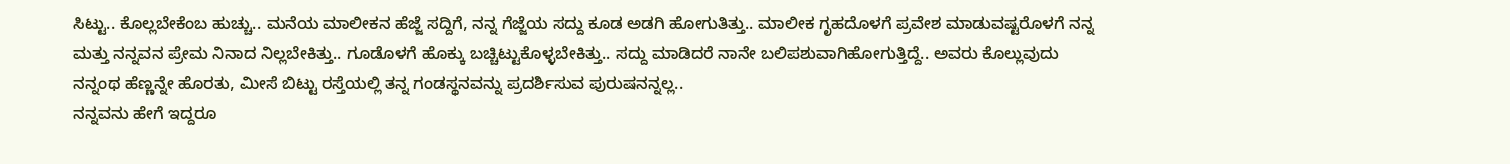ಸಿಟ್ಟು.. ಕೊಲ್ಲಬೇಕೆಂಬ ಹುಚ್ಚು.. ಮನೆಯ ಮಾಲೀಕನ ಹೆಜ್ಜೆ ಸದ್ದಿಗೆ, ನನ್ನ ಗೆಜ್ಜೆಯ ಸದ್ದು ಕೂಡ ಅಡಗಿ ಹೋಗುತಿತ್ತು.. ಮಾಲೀಕ ಗೃಹದೊಳಗೆ ಪ್ರವೇಶ ಮಾಡುವಷ್ಟರೊಳಗೆ ನನ್ನ ಮತ್ತು ನನ್ನವನ ಪ್ರೇಮ ನಿನಾದ ನಿಲ್ಲಬೇಕಿತ್ತು.. ಗೂಡೊಳಗೆ ಹೊಕ್ಕು ಬಚ್ಚಿಟ್ಟುಕೊಳ್ಳಬೇಕಿತ್ತು.. ಸದ್ದು ಮಾಡಿದರೆ ನಾನೇ ಬಲಿಪಶುವಾಗಿಹೋಗುತ್ತಿದ್ದೆ.. ಅವರು ಕೊಲ್ಲುವುದು ನನ್ನಂಥ ಹೆಣ್ಣನ್ನೇ ಹೊರತು, ಮೀಸೆ ಬಿಟ್ಟು ರಸ್ತೆಯಲ್ಲಿ ತನ್ನ ಗಂಡಸ್ಥನವನ್ನು ಪ್ರದರ್ಶಿಸುವ ಪುರುಷನನ್ನಲ್ಲ..
ನನ್ನವನು ಹೇಗೆ ಇದ್ದರೂ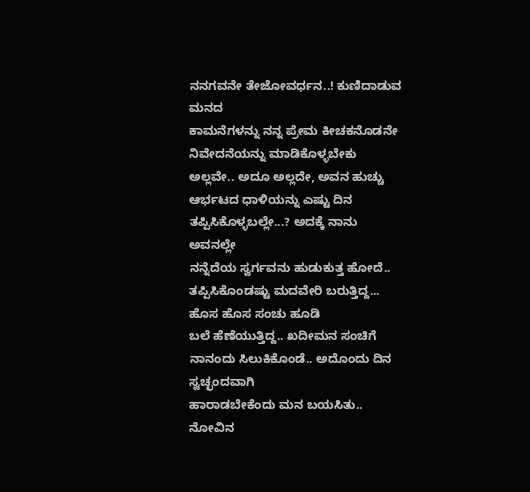ನನಗವನೇ ತೇಜೋವರ್ಧನ..! ಕುಣಿದಾಡುವ ಮನದ
ಕಾಮನೆಗಳನ್ನು ನನ್ನ ಪ್ರೇಮ ಕೀಚಕನೊಡನೇ ನಿವೇದನೆಯನ್ನು ಮಾಡಿಕೊಳ್ಳಬೇಕು ಅಲ್ಲವೇ.. ಅದೂ ಅಲ್ಲದೇ, ಅವನ ಹುಚ್ಚು ಆರ್ಭಟದ ಧಾಳಿಯನ್ನು ಎಷ್ಟು ದಿನ
ತಪ್ಪಿಸಿಕೊಳ್ಳಬಲ್ಲೇ...? ಅದಕ್ಕೆ ನಾನು ಅವನಲ್ಲೇ
ನನ್ನೆದೆಯ ಸ್ವರ್ಗವನು ಹುಡುಕುತ್ತ ಹೋದೆ..
ತಪ್ಪಿಸಿಕೊಂಡಷ್ಟು ಮದವೇರಿ ಬರುತ್ತಿದ್ದ... ಹೊಸ ಹೊಸ ಸಂಚು ಹೂಡಿ
ಬಲೆ ಹೆಣೆಯುತ್ತಿದ್ದ.. ಖದೀಮನ ಸಂಚಿಗೆ ನಾನಂದು ಸಿಲುಕಿಕೊಂಡೆ.. ಅದೊಂದು ದಿನ ಸ್ವಚ್ಛಂದವಾಗಿ
ಹಾರಾಡಬೇಕೆಂದು ಮನ ಬಯಸಿತು.. ನೋವಿನ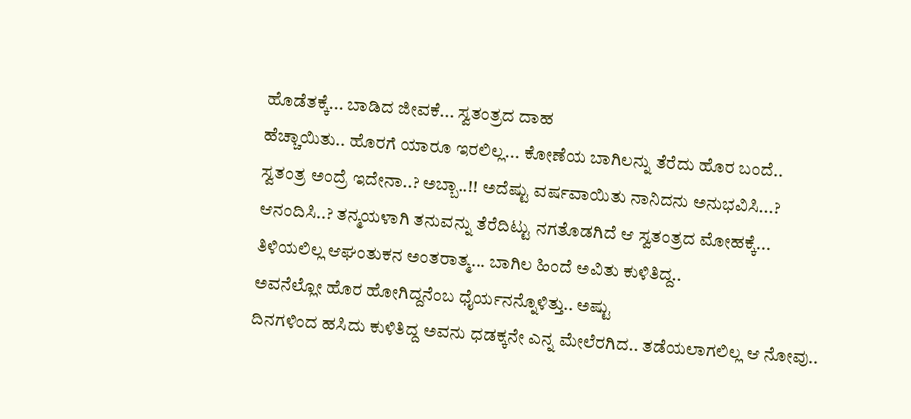ಹೊಡೆತಕ್ಕೆ... ಬಾಡಿದ ಜೀವಕೆ... ಸ್ವತಂತ್ರದ ದಾಹ
ಹೆಚ್ಚಾಯಿತು.. ಹೊರಗೆ ಯಾರೂ ಇರಲಿಲ್ಲ... ಕೋಣೆಯ ಬಾಗಿಲನ್ನು ತೆರೆದು ಹೊರ ಬಂದೆ..
ಸ್ವತಂತ್ರ ಅಂದ್ರೆ ಇದೇನಾ..? ಅಬ್ಬಾ..!! ಅದೆಷ್ಟು ವರ್ಷವಾಯಿತು ನಾನಿದನು ಅನುಭವಿಸಿ...?
ಆನಂದಿಸಿ..? ತನ್ಮಯಳಾಗಿ ತನುವನ್ನು ತೆರೆದಿಟ್ಟು ನಗತೊಡಗಿದೆ ಆ ಸ್ವತಂತ್ರದ ಮೋಹಕ್ಕೆ...
ತಿಳಿಯಲಿಲ್ಲ ಆಘಂತುಕನ ಅಂತರಾತ್ಮ... ಬಾಗಿಲ ಹಿಂದೆ ಅವಿತು ಕುಳಿತಿದ್ದ..
ಅವನೆಲ್ಲೋ ಹೊರ ಹೋಗಿದ್ದನೆಂಬ ಧೈರ್ಯನನ್ನೊಳಿತ್ತು.. ಅಷ್ಟು
ದಿನಗಳಿಂದ ಹಸಿದು ಕುಳಿತಿದ್ದ ಅವನು ಧಡಕ್ಕನೇ ಎನ್ನ ಮೇಲೆರಗಿದ.. ತಡೆಯಲಾಗಲಿಲ್ಲ ಆ ನೋವು..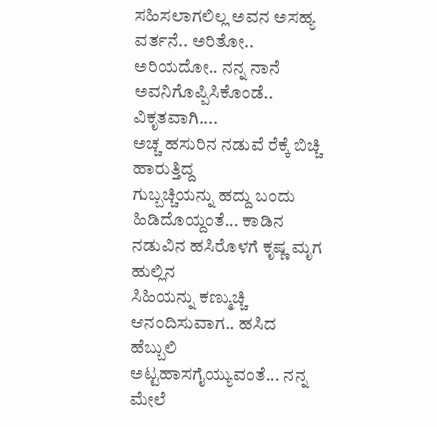ಸಹಿಸಲಾಗಲಿಲ್ಲ ಅವನ ಅಸಹ್ಯ ವರ್ತನೆ.. ಅರಿತೋ.. ಅರಿಯದೋ.. ನನ್ನ ನಾನೆ ಅವನಿಗೊಪ್ಪಿಸಿಕೊಂಡೆ.. ವಿಕೃತವಾಗಿ....
ಅಚ್ಚ ಹಸುರಿನ ನಡುವೆ ರೆಕ್ಕೆ ಬಿಚ್ಚಿ ಹಾರುತ್ತಿದ್ದ
ಗುಬ್ಬಚ್ಚಿಯನ್ನು ಹದ್ದು ಬಂದು ಹಿಡಿದೊಯ್ದಂತೆ... ಕಾಡಿನ ನಡುವಿನ ಹಸಿರೊಳಗೆ ಕೃಷ್ಣ ಮೃಗ ಹುಲ್ಲಿನ
ಸಿಹಿಯನ್ನು ಕಣ್ಮುಚ್ಚಿ ಆನಂದಿಸುವಾಗ.. ಹಸಿದ ಹೆಬ್ಬುಲಿ ಅಟ್ಟಹಾಸಗೈಯ್ಯುವಂತೆ... ನನ್ನ ಮೇಲೆ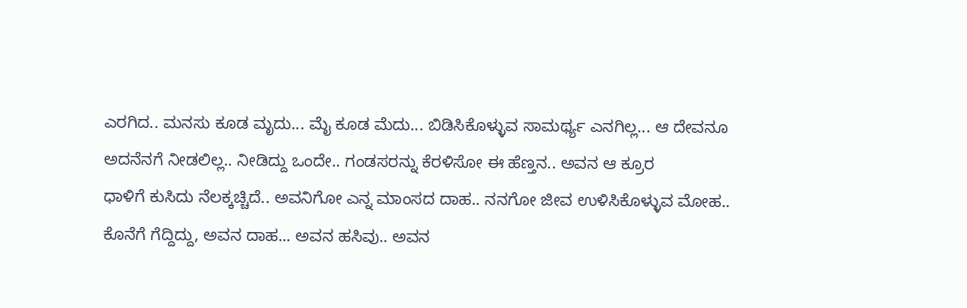ಎರಗಿದ.. ಮನಸು ಕೂಡ ಮೃದು... ಮೈ ಕೂಡ ಮೆದು... ಬಿಡಿಸಿಕೊಳ್ಳುವ ಸಾಮರ್ಥ್ಯ ಎನಗಿಲ್ಲ... ಆ ದೇವನೂ
ಅದನೆನಗೆ ನೀಡಲಿಲ್ಲ.. ನೀಡಿದ್ದು ಒಂದೇ.. ಗಂಡಸರನ್ನು ಕೆರಳಿಸೋ ಈ ಹೆಣ್ತನ.. ಅವನ ಆ ಕ್ರೂರ
ಧಾಳಿಗೆ ಕುಸಿದು ನೆಲಕ್ಕಚ್ಚಿದೆ.. ಅವನಿಗೋ ಎನ್ನ ಮಾಂಸದ ದಾಹ.. ನನಗೋ ಜೀವ ಉಳಿಸಿಕೊಳ್ಳುವ ಮೋಹ..
ಕೊನೆಗೆ ಗೆದ್ದಿದ್ದು, ಅವನ ದಾಹ... ಅವನ ಹಸಿವು.. ಅವನ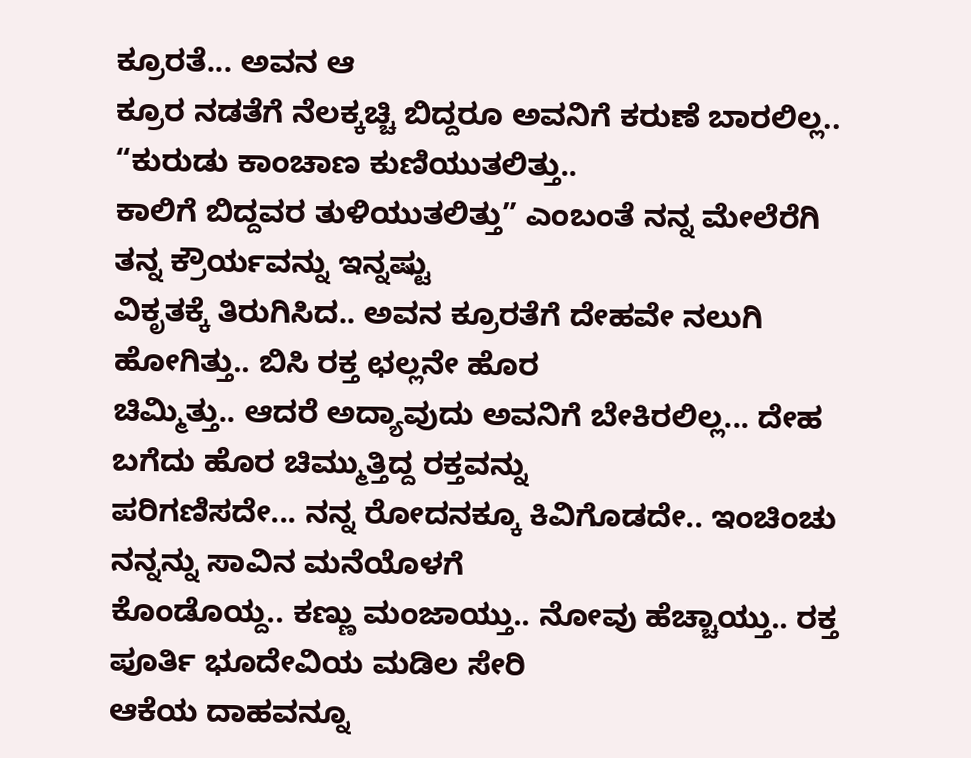ಕ್ರೂರತೆ... ಅವನ ಆ
ಕ್ರೂರ ನಡತೆಗೆ ನೆಲಕ್ಕಚ್ಚಿ ಬಿದ್ದರೂ ಅವನಿಗೆ ಕರುಣೆ ಬಾರಲಿಲ್ಲ.. “ಕುರುಡು ಕಾಂಚಾಣ ಕುಣಿಯುತಲಿತ್ತು..
ಕಾಲಿಗೆ ಬಿದ್ದವರ ತುಳಿಯುತಲಿತ್ತು” ಎಂಬಂತೆ ನನ್ನ ಮೇಲೆರೆಗಿ ತನ್ನ ಕ್ರೌರ್ಯವನ್ನು ಇನ್ನಷ್ಟು
ವಿಕೃತಕ್ಕೆ ತಿರುಗಿಸಿದ.. ಅವನ ಕ್ರೂರತೆಗೆ ದೇಹವೇ ನಲುಗಿ ಹೋಗಿತ್ತು.. ಬಿಸಿ ರಕ್ತ ಛಲ್ಲನೇ ಹೊರ
ಚಿಮ್ಮಿತ್ತು.. ಆದರೆ ಅದ್ಯಾವುದು ಅವನಿಗೆ ಬೇಕಿರಲಿಲ್ಲ... ದೇಹ ಬಗೆದು ಹೊರ ಚಿಮ್ಮುತ್ತಿದ್ದ ರಕ್ತವನ್ನು
ಪರಿಗಣಿಸದೇ... ನನ್ನ ರೋದನಕ್ಕೂ ಕಿವಿಗೊಡದೇ.. ಇಂಚಿಂಚು ನನ್ನನ್ನು ಸಾವಿನ ಮನೆಯೊಳಗೆ
ಕೊಂಡೊಯ್ದ.. ಕಣ್ಣು ಮಂಜಾಯ್ತು.. ನೋವು ಹೆಚ್ಚಾಯ್ತು.. ರಕ್ತ ಪೂರ್ತಿ ಭೂದೇವಿಯ ಮಡಿಲ ಸೇರಿ
ಆಕೆಯ ದಾಹವನ್ನೂ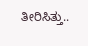ತೀರಿಸಿತ್ತು..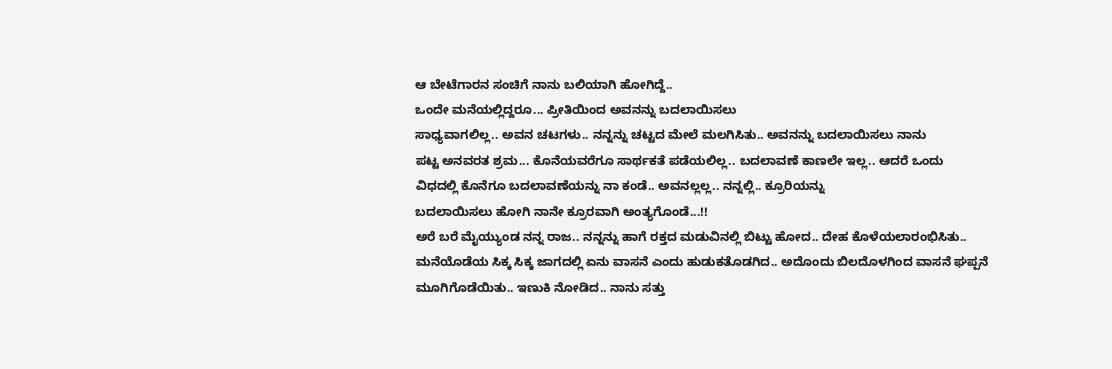ಆ ಬೇಟೆಗಾರನ ಸಂಚಿಗೆ ನಾನು ಬಲಿಯಾಗಿ ಹೋಗಿದ್ದೆ..
ಒಂದೇ ಮನೆಯಲ್ಲಿದ್ದರೂ... ಪ್ರೀತಿಯಿಂದ ಅವನನ್ನು ಬದಲಾಯಿಸಲು
ಸಾಧ್ಯವಾಗಲಿಲ್ಲ.. ಅವನ ಚಟಗಳು.. ನನ್ನನ್ನು ಚಟ್ಟದ ಮೇಲೆ ಮಲಗಿಸಿತು.. ಅವನನ್ನು ಬದಲಾಯಿಸಲು ನಾನು
ಪಟ್ಟ ಅನವರತ ಶ್ರಮ... ಕೊನೆಯವರೆಗೂ ಸಾರ್ಥಕತೆ ಪಡೆಯಲಿಲ್ಲ.. ಬದಲಾವಣೆ ಕಾಣಲೇ ಇಲ್ಲ.. ಆದರೆ ಒಂದು
ವಿಧದಲ್ಲಿ ಕೊನೆಗೂ ಬದಲಾವಣೆಯನ್ನು ನಾ ಕಂಡೆ.. ಅವನಲ್ಲಲ್ಲ.. ನನ್ನಲ್ಲಿ.. ಕ್ರೂರಿಯನ್ನು
ಬದಲಾಯಿಸಲು ಹೋಗಿ ನಾನೇ ಕ್ರೂರವಾಗಿ ಅಂತ್ಯಗೊಂಡೆ...!!
ಅರೆ ಬರೆ ಮೈಯ್ಯುಂಡ ನನ್ನ ರಾಜ.. ನನ್ನನ್ನು ಹಾಗೆ ರಕ್ತದ ಮಡುವಿನಲ್ಲಿ ಬಿಟ್ಟು ಹೋದ.. ದೇಹ ಕೊಳೆಯಲಾರಂಭಿಸಿತು.. ಮನೆಯೊಡೆಯ ಸಿಕ್ಕ ಸಿಕ್ಕ ಜಾಗದಲ್ಲಿ ಏನು ವಾಸನೆ ಎಂದು ಹುಡುಕತೊಡಗಿದ.. ಅದೊಂದು ಬಿಲದೊಳಗಿಂದ ವಾಸನೆ ಘಪ್ಪನೆ ಮೂಗಿಗೊಡೆಯಿತು.. ಇಣುಕಿ ನೋಡಿದ.. ನಾನು ಸತ್ತು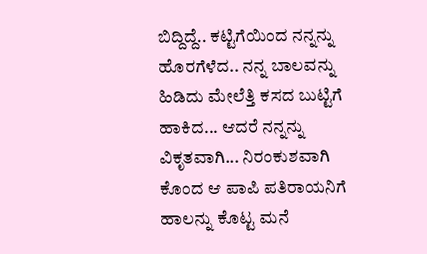ಬಿದ್ದಿದ್ದೆ.. ಕಟ್ಟಿಗೆಯಿಂದ ನನ್ನನ್ನು ಹೊರಗೆಳೆದ.. ನನ್ನ ಬಾಲವನ್ನು ಹಿಡಿದು ಮೇಲೆತ್ತಿ ಕಸದ ಬುಟ್ಟಿಗೆ ಹಾಕಿದ... ಆದರೆ ನನ್ನನ್ನು ವಿಕೃತವಾಗಿ... ನಿರಂಕುಶವಾಗಿ ಕೊಂದ ಆ ಪಾಪಿ ಪತಿರಾಯನಿಗೆ ಹಾಲನ್ನು ಕೊಟ್ಟ ಮನೆ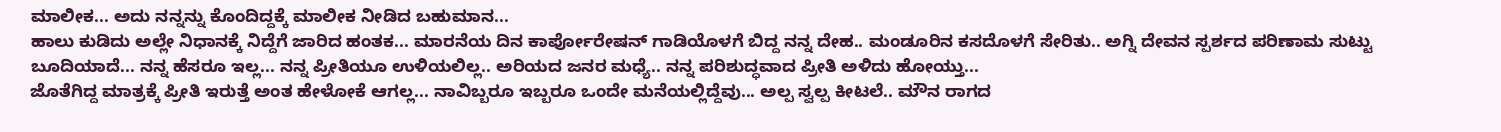ಮಾಲೀಕ... ಅದು ನನ್ನನ್ನು ಕೊಂದಿದ್ದಕ್ಕೆ ಮಾಲೀಕ ನೀಡಿದ ಬಹುಮಾನ...
ಹಾಲು ಕುಡಿದು ಅಲ್ಲೇ ನಿಧಾನಕ್ಕೆ ನಿದ್ದೆಗೆ ಜಾರಿದ ಹಂತಕ... ಮಾರನೆಯ ದಿನ ಕಾರ್ಪೋರೇಷನ್ ಗಾಡಿಯೊಳಗೆ ಬಿದ್ದ ನನ್ನ ದೇಹ.. ಮಂಡೂರಿನ ಕಸದೊಳಗೆ ಸೇರಿತು.. ಅಗ್ನಿ ದೇವನ ಸ್ಪರ್ಶದ ಪರಿಣಾಮ ಸುಟ್ಟು ಬೂದಿಯಾದೆ... ನನ್ನ ಹೆಸರೂ ಇಲ್ಲ... ನನ್ನ ಪ್ರೀತಿಯೂ ಉಳಿಯಲಿಲ್ಲ.. ಅರಿಯದ ಜನರ ಮಧ್ಯೆ.. ನನ್ನ ಪರಿಶುದ್ಧವಾದ ಪ್ರೀತಿ ಅಳಿದು ಹೋಯ್ತು...
ಜೊತೆಗಿದ್ದ ಮಾತ್ರಕ್ಕೆ ಪ್ರೀತಿ ಇರುತ್ತೆ ಅಂತ ಹೇಳೋಕೆ ಆಗಲ್ಲ... ನಾವಿಬ್ಬರೂ ಇಬ್ಬರೂ ಒಂದೇ ಮನೆಯಲ್ಲಿದ್ದೆವು... ಅಲ್ಪ ಸ್ವಲ್ಪ ಕೀಟಲೆ.. ಮೌನ ರಾಗದ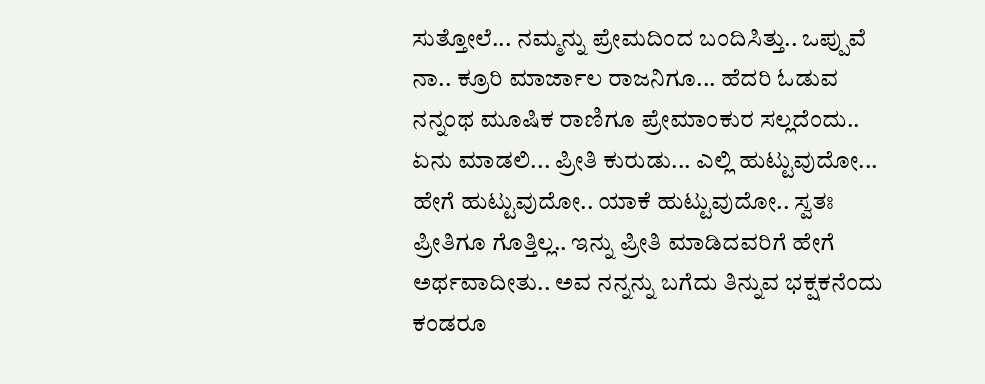ಸುತ್ತೋಲೆ... ನಮ್ಮನ್ನು ಪ್ರೇಮದಿಂದ ಬಂದಿಸಿತ್ತು.. ಒಪ್ಪುವೆ ನಾ.. ಕ್ರೂರಿ ಮಾರ್ಜಾಲ ರಾಜನಿಗೂ... ಹೆದರಿ ಓಡುವ ನನ್ನಂಥ ಮೂಷಿಕ ರಾಣಿಗೂ ಪ್ರೇಮಾಂಕುರ ಸಲ್ಲದೆಂದು.. ಏನು ಮಾಡಲಿ... ಪ್ರೀತಿ ಕುರುಡು... ಎಲ್ಲಿ ಹುಟ್ಟುವುದೋ... ಹೇಗೆ ಹುಟ್ಟುವುದೋ.. ಯಾಕೆ ಹುಟ್ಟುವುದೋ.. ಸ್ವತಃ ಪ್ರೀತಿಗೂ ಗೊತ್ತಿಲ್ಲ.. ಇನ್ನು ಪ್ರೀತಿ ಮಾಡಿದವರಿಗೆ ಹೇಗೆ ಅರ್ಥವಾದೀತು.. ಅವ ನನ್ನನ್ನು ಬಗೆದು ತಿನ್ನುವ ಭಕ್ಷಕನೆಂದು ಕಂಡರೂ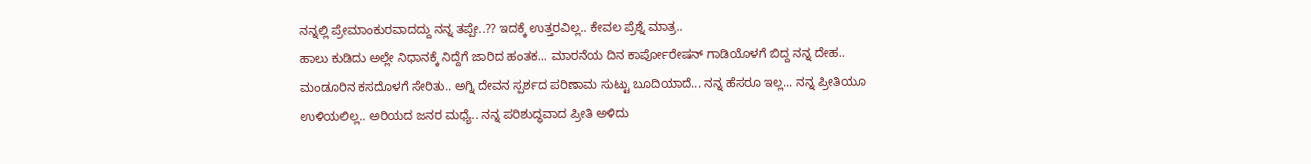ನನ್ನಲ್ಲಿ ಪ್ರೇಮಾಂಕುರವಾದದ್ದು ನನ್ನ ತಪ್ಪೇ..?? ಇದಕ್ಕೆ ಉತ್ತರವಿಲ್ಲ.. ಕೇವಲ ಪ್ರೆಶ್ನೆ ಮಾತ್ರ..
ಹಾಲು ಕುಡಿದು ಅಲ್ಲೇ ನಿಧಾನಕ್ಕೆ ನಿದ್ದೆಗೆ ಜಾರಿದ ಹಂತಕ... ಮಾರನೆಯ ದಿನ ಕಾರ್ಪೋರೇಷನ್ ಗಾಡಿಯೊಳಗೆ ಬಿದ್ದ ನನ್ನ ದೇಹ.. ಮಂಡೂರಿನ ಕಸದೊಳಗೆ ಸೇರಿತು.. ಅಗ್ನಿ ದೇವನ ಸ್ಪರ್ಶದ ಪರಿಣಾಮ ಸುಟ್ಟು ಬೂದಿಯಾದೆ... ನನ್ನ ಹೆಸರೂ ಇಲ್ಲ... ನನ್ನ ಪ್ರೀತಿಯೂ ಉಳಿಯಲಿಲ್ಲ.. ಅರಿಯದ ಜನರ ಮಧ್ಯೆ.. ನನ್ನ ಪರಿಶುದ್ಧವಾದ ಪ್ರೀತಿ ಅಳಿದು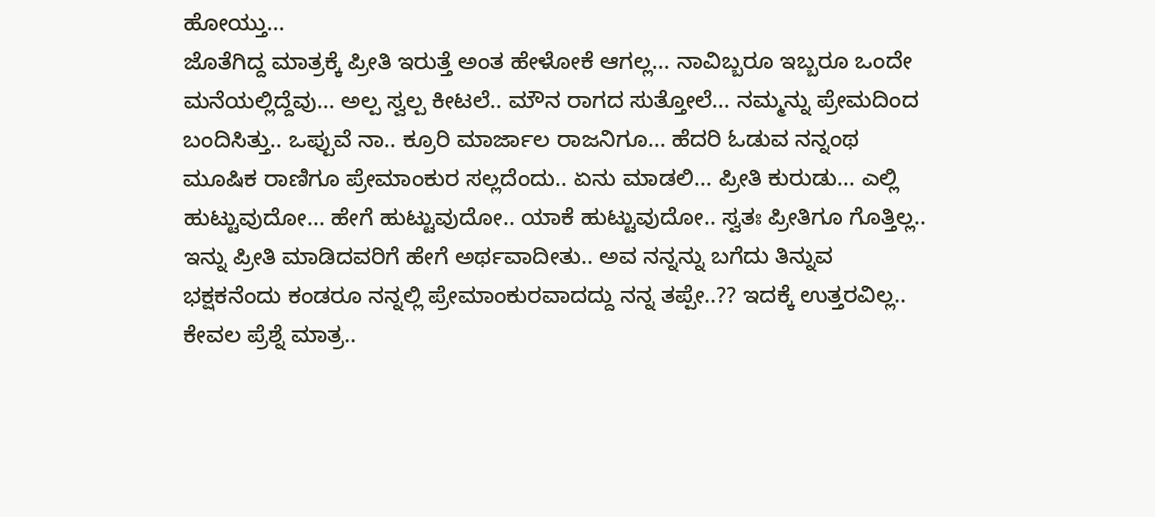ಹೋಯ್ತು...
ಜೊತೆಗಿದ್ದ ಮಾತ್ರಕ್ಕೆ ಪ್ರೀತಿ ಇರುತ್ತೆ ಅಂತ ಹೇಳೋಕೆ ಆಗಲ್ಲ... ನಾವಿಬ್ಬರೂ ಇಬ್ಬರೂ ಒಂದೇ ಮನೆಯಲ್ಲಿದ್ದೆವು... ಅಲ್ಪ ಸ್ವಲ್ಪ ಕೀಟಲೆ.. ಮೌನ ರಾಗದ ಸುತ್ತೋಲೆ... ನಮ್ಮನ್ನು ಪ್ರೇಮದಿಂದ ಬಂದಿಸಿತ್ತು.. ಒಪ್ಪುವೆ ನಾ.. ಕ್ರೂರಿ ಮಾರ್ಜಾಲ ರಾಜನಿಗೂ... ಹೆದರಿ ಓಡುವ ನನ್ನಂಥ ಮೂಷಿಕ ರಾಣಿಗೂ ಪ್ರೇಮಾಂಕುರ ಸಲ್ಲದೆಂದು.. ಏನು ಮಾಡಲಿ... ಪ್ರೀತಿ ಕುರುಡು... ಎಲ್ಲಿ ಹುಟ್ಟುವುದೋ... ಹೇಗೆ ಹುಟ್ಟುವುದೋ.. ಯಾಕೆ ಹುಟ್ಟುವುದೋ.. ಸ್ವತಃ ಪ್ರೀತಿಗೂ ಗೊತ್ತಿಲ್ಲ.. ಇನ್ನು ಪ್ರೀತಿ ಮಾಡಿದವರಿಗೆ ಹೇಗೆ ಅರ್ಥವಾದೀತು.. ಅವ ನನ್ನನ್ನು ಬಗೆದು ತಿನ್ನುವ ಭಕ್ಷಕನೆಂದು ಕಂಡರೂ ನನ್ನಲ್ಲಿ ಪ್ರೇಮಾಂಕುರವಾದದ್ದು ನನ್ನ ತಪ್ಪೇ..?? ಇದಕ್ಕೆ ಉತ್ತರವಿಲ್ಲ.. ಕೇವಲ ಪ್ರೆಶ್ನೆ ಮಾತ್ರ..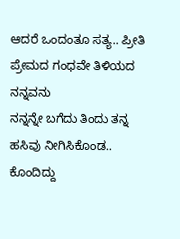ಆದರೆ ಒಂದಂತೂ ಸತ್ಯ.. ಪ್ರೀತಿ ಪ್ರೇಮದ ಗಂಧವೇ ತಿಳಿಯದ ನನ್ನವನು
ನನ್ನನ್ನೇ ಬಗೆದು ತಿಂದು ತನ್ನ ಹಸಿವು ನೀಗಿಸಿಕೊಂಡ.. ಕೊಂದಿದ್ದು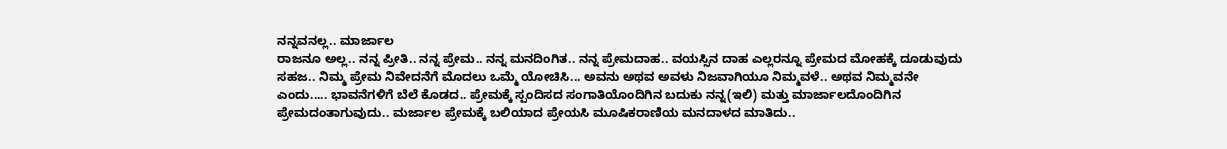ನನ್ನವನಲ್ಲ.. ಮಾರ್ಜಾಲ
ರಾಜನೂ ಅಲ್ಲ.. ನನ್ನ ಪ್ರೀತಿ.. ನನ್ನ ಪ್ರೇಮ.. ನನ್ನ ಮನದಿಂಗಿತ.. ನನ್ನ ಪ್ರೇಮದಾಹ.. ವಯಸ್ಸಿನ ದಾಹ ಎಲ್ಲರನ್ನೂ ಪ್ರೇಮದ ಮೋಹಕ್ಕೆ ದೂಡುವುದು ಸಹಜ.. ನಿಮ್ಮ ಪ್ರೇಮ ನಿವೇದನೆಗೆ ಮೊದಲು ಒಮ್ಮೆ ಯೋಚಿಸಿ... ಅವನು ಅಥವ ಅವಳು ನಿಜವಾಗಿಯೂ ನಿಮ್ಮವಳೆ.. ಅಥವ ನಿಮ್ಮವನೇ ಎಂದು..... ಭಾವನೆಗಳಿಗೆ ಬೆಲೆ ಕೊಡದ.. ಪ್ರೇಮಕ್ಕೆ ಸ್ಪಂದಿಸದ ಸಂಗಾತಿಯೊಂದಿಗಿನ ಬದುಕು ನನ್ನ(ಇಲಿ) ಮತ್ತು ಮಾರ್ಜಾಲದೊಂದಿಗಿನ ಪ್ರೇಮದಂತಾಗುವುದು.. ಮರ್ಜಾಲ ಪ್ರೇಮಕ್ಕೆ ಬಲಿಯಾದ ಪ್ರೇಯಸಿ ಮೂಷಿಕರಾಣಿಯ ಮನದಾಳದ ಮಾತಿದು..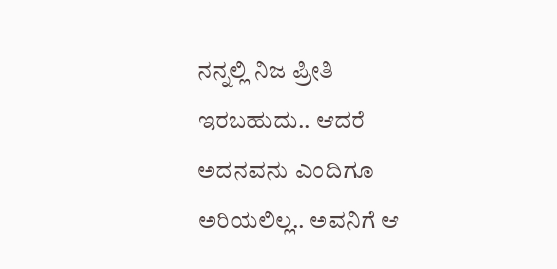ನನ್ನಲ್ಲಿ ನಿಜ ಪ್ರೀತಿ ಇರಬಹುದು.. ಆದರೆ ಅದನವನು ಎಂದಿಗೂ ಅರಿಯಲಿಲ್ಲ.. ಅವನಿಗೆ ಆ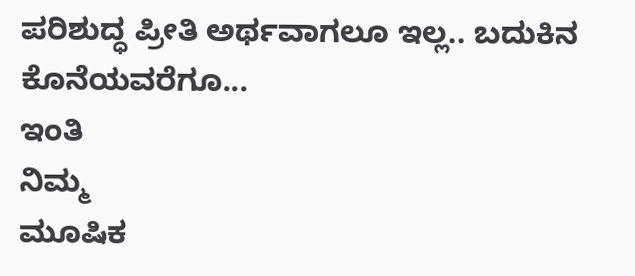ಪರಿಶುದ್ಧ ಪ್ರೀತಿ ಅರ್ಥವಾಗಲೂ ಇಲ್ಲ.. ಬದುಕಿನ ಕೊನೆಯವರೆಗೂ...
ಇಂತಿ
ನಿಮ್ಮ
ಮೂಷಿಕ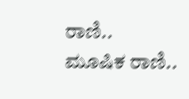ರಾಣಿ..
ಮೂಷಿಕ ರಾಣಿ..